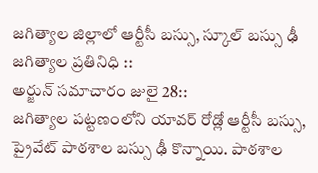జగిత్యాల జిల్లాలో ఆర్టీసీ బస్సు, స్కూల్ బస్సు ఢీ
జగిత్యాల ప్రతినిధి ::
అర్జున్ సమాచారం జులై 28::
జగిత్యాల పట్టణంలోని యావర్ రోడ్లో ఆర్టీసీ బస్సు, ప్రైవేట్ పాఠశాల బస్సు ఢీ కొన్నాయి. పాఠశాల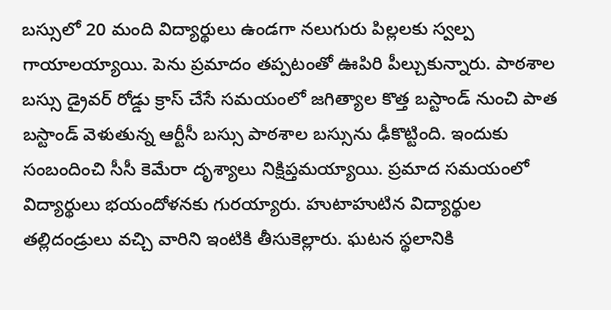బస్సులో 20 మంది విద్యార్థులు ఉండగా నలుగురు పిల్లలకు స్వల్ప గాయాలయ్యాయి. పెను ప్రమాదం తప్పటంతో ఊపిరి పీల్చుకున్నారు. పాఠశాల బస్సు డ్రైవర్ రోడ్డు క్రాస్ చేసే సమయంలో జగిత్యాల కొత్త బస్టాండ్ నుంచి పాత బస్టాండ్ వెళుతున్న ఆర్టీసీ బస్సు పాఠశాల బస్సును ఢీకొట్టింది. ఇందుకు సంబందించి సీసీ కెమేరా దృశ్యాలు నిక్షిప్తమయ్యాయి. ప్రమాద సమయంలో విద్యార్థులు భయందోళనకు గురయ్యారు. హుటాహుటిన విద్యార్థుల తల్లిదండ్రులు వచ్చి వారిని ఇంటికి తీసుకెల్లారు. ఘటన స్థలానికి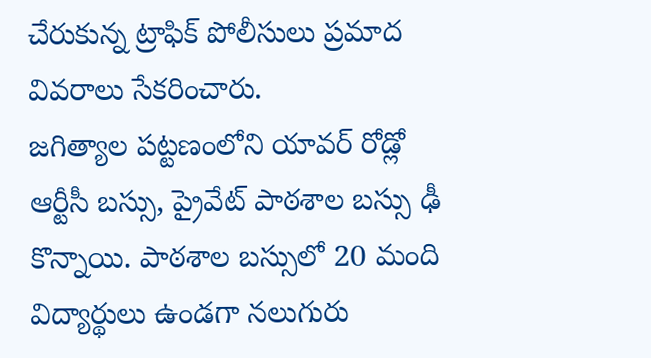చేరుకున్న ట్రాఫిక్ పోలీసులు ప్రమాద వివరాలు సేకరించారు.
జగిత్యాల పట్టణంలోని యావర్ రోడ్లో ఆర్టీసీ బస్సు, ప్రైవేట్ పాఠశాల బస్సు ఢీ కొన్నాయి. పాఠశాల బస్సులో 20 మంది విద్యార్థులు ఉండగా నలుగురు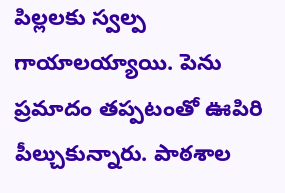పిల్లలకు స్వల్ప గాయాలయ్యాయి. పెను ప్రమాదం తప్పటంతో ఊపిరి పీల్చుకున్నారు. పాఠశాల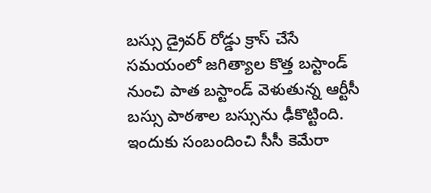బస్సు డ్రైవర్ రోడ్డు క్రాస్ చేసే సమయంలో జగిత్యాల కొత్త బస్టాండ్ నుంచి పాత బస్టాండ్ వెళుతున్న ఆర్టీసీ బస్సు పాఠశాల బస్సును ఢీకొట్టింది. ఇందుకు సంబందించి సీసీ కెమేరా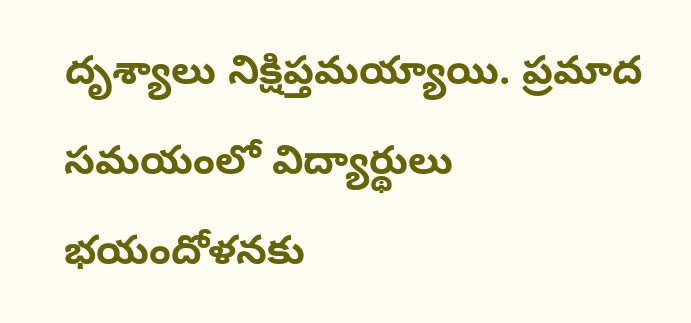దృశ్యాలు నిక్షిప్తమయ్యాయి. ప్రమాద సమయంలో విద్యార్థులు భయందోళనకు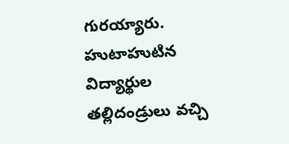గురయ్యారు. హుటాహుటిన విద్యార్థుల తల్లిదండ్రులు వచ్చి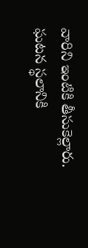వారిని ఇంటికి తీసుకెల్లారు. ఘటన స్థలానికి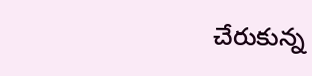చేరుకున్న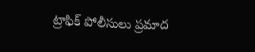ట్రాఫిక్ పోలీసులు ప్రమాద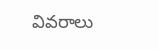వివరాలు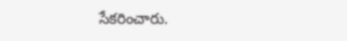సేకరించారు.